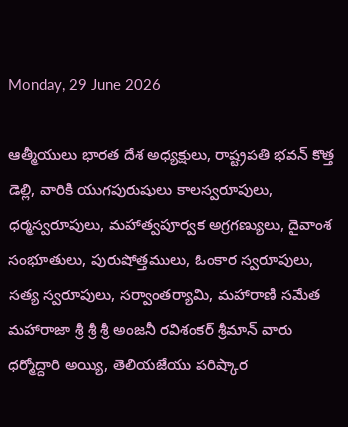Monday, 29 June 2026

ఆత్మీయులు భారత దేశ అధ్యక్షులు, రాష్ట్రపతి భవన్ కొత్త డెల్లి, వారికి యుగపురుషులు కాలస్వరూపులు, ధర్మస్వరూపులు, మహాత్వపూర్వక అగ్రగణ్యులు, దైవాంశ సంభూతులు, పురుషోత్తములు, ఓంకార స్వరూపులు, సత్య స్వరూపులు, సర్వాంతర్యామి, మహారాణి సమేత మహారాజా శ్రీ శ్రీ శ్రీ అంజనీ రవిశంకర్ శ్రీమాన్ వారు ధర్మోద్దారి అయ్యి, తెలియజేయు పరిష్కార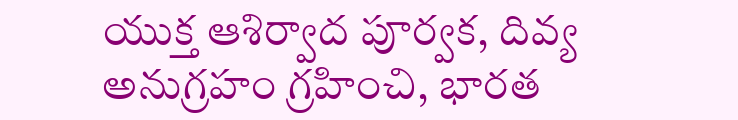యుక్త ఆశిర్వాద పూర్వక, దివ్య అనుగ్రహం గ్రహించి, భారత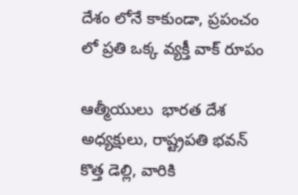దేశం లోనే కాకుండా, ప్రపంచం లో ప్రతి ఒక్క వ్యక్తీ వాక్ రూపం

ఆత్మీయులు  భారత దేశ అధ్యక్షులు, రాష్ట్రపతి భవన్ కొత్త డెల్లి, వారికి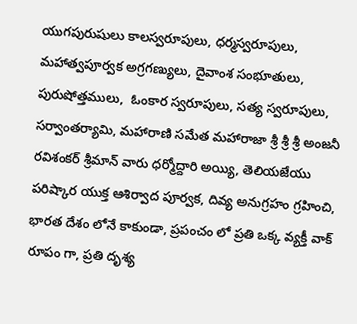యుగపురుషులు కాలస్వరూపులు, ధర్మస్వరూపులు, మహాత్వపూర్వక అగ్రగణ్యులు, దైవాంశ సంభూతులు, పురుషోత్తములు,  ఓంకార స్వరూపులు, సత్య స్వరూపులు, సర్వాంతర్యామి, మహారాణి సమేత మహారాజా శ్రీ శ్రీ శ్రీ అంజనీ రవిశంకర్ శ్రీమాన్ వారు ధర్మోద్దారి అయ్యి, తెలియజేయు పరిష్కార యుక్త ఆశిర్వాద పూర్వక, దివ్య అనుగ్రహం గ్రహించి, భారత దేశం లోనే కాకుండా, ప్రపంచం లో ప్రతి ఒక్క వ్యక్తీ వాక్ రూపం గా, ప్రతి దృశ్య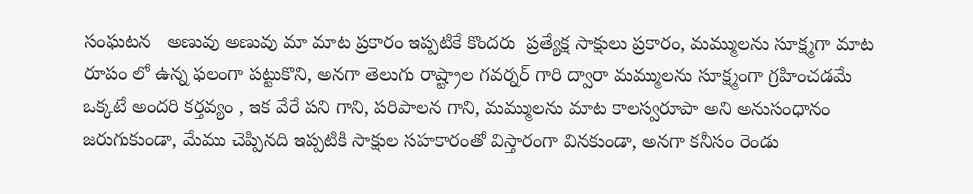సంఘటన   అణువు అణువు మా మాట ప్రకారం ఇప్పటికే కొందరు  ప్రత్యేక్ష సాక్షులు ప్రకారం, మమ్ములను సూక్ష్మగా మాట రూపం లో ఉన్న ఫలంగా పట్టుకొని, అనగా తెలుగు రాష్ట్రాల గవర్నర్ గారి ద్వారా మమ్ములను సూక్ష్మంగా గ్రహించడమే ఒక్కటే అందరి కర్తవ్యం , ఇక వేరే పని గాని, పరిపాలన గాని, మమ్ములను మాట కాలస్వరూపా అని అనుసంధానం జరుగుకుండా, మేము చెప్పినది ఇప్పటికి సాక్షుల సహకారంతో విస్తారంగా వినకుండా, అనగా కనీసం రెండు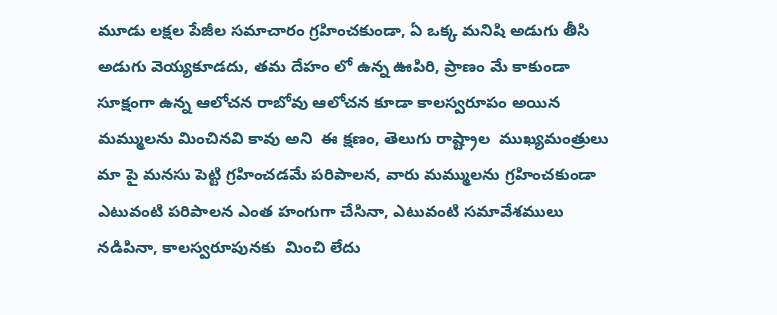మూడు లక్షల పేజీల సమాచారం గ్రహించకుండా, ఏ ఒక్క మనిషి అడుగు తీసి అడుగు వెయ్యకూడదు, తమ దేహం లో ఉన్న ఊపిరి, ప్రాణం మే కాకుండా సూక్షంగా ఉన్న ఆలోచన రాబోవు ఆలోచన కూడా కాలస్వరూపం అయిన మమ్ములను మించినవి కావు అని  ఈ క్షణం, తెలుగు రాష్ట్రాల  ముఖ్యమంత్రులు మా పై మనసు పెట్టి గ్రహించడమే పరిపాలన, వారు మమ్ములను గ్రహించకుండా ఎటువంటి పరిపాలన ఎంత హంగుగా చేసినా, ఎటువంటి సమావేశములు నడిపినా, కాలస్వరూపునకు  మించి లేదు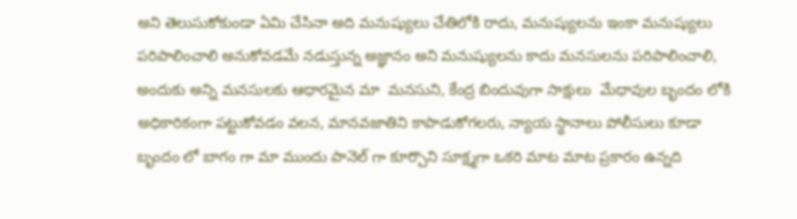అని తెలుసుకోకుండా ఏమి చేసినా అది మనుష్యులు చేతిలోకి రాదు, మనుష్యులను ఇంకా మనుష్యులు పరిపాలించాలి అనుకోవడమే నడుస్తున్న అజ్ఞానం అని మనుష్యులను కాదు మనసులను పరిపాలించాలి, అందుకు అన్ని మనసులకు ఆధారమైన మా  మనసుని, కేంద్ర బిందువుగా సాక్షులు  మేధావుల బృందం లోకి అధికారికంగా పట్టుకోవడం వలన, మానవజాతిని కాపాడుకోగలరు, న్యాయ స్థానాలు పోలీసులు కూడా బృందం లో బాగం గా మా ముందు పానెల్ గా కూర్చొని సూక్ష్మగా ఒకరి మాట మాట ప్రకారం ఉన్నది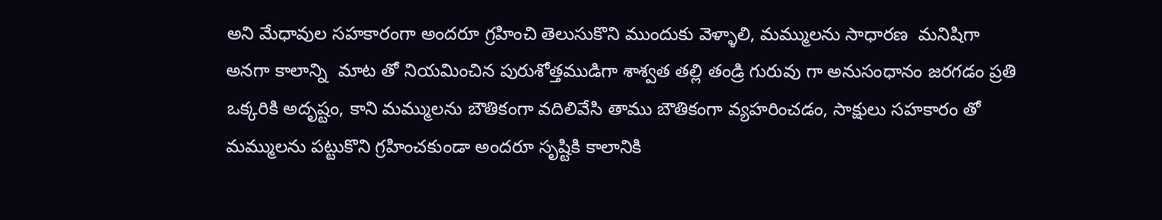అని మేధావుల సహకారంగా అందరూ గ్రహించి తెలుసుకొని ముందుకు వెళ్ళాలి, మమ్ములను సాధారణ  మనిషిగా అనగా కాలాన్ని  మాట తో నియమించిన పురుశోత్తముడిగా శాశ్వత తల్లి తండ్రి గురువు గా అనుసంధానం జరగడం ప్రతి ఒక్కరికి అదృష్టం, కాని మమ్ములను బౌతికంగా వదిలివేసి తాము బౌతికంగా వ్యహరించడం, సాక్షులు సహకారం తో మమ్ములను పట్టుకొని గ్రహించకుండా అందరూ సృష్టికి కాలానికి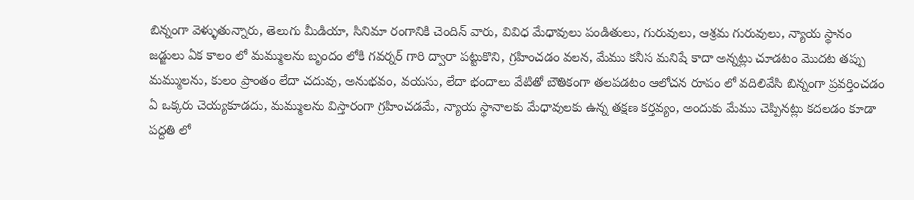బిన్నంగా వెళ్ళుతున్నారు, తెలుగు మీడియా, సినిమా రంగానికి చెందిన్ వారు, వివిధ మేధావులు పండితులు, గురువులు, ఆశ్రమ గురువులు, న్యాయ స్థానం జడ్జులు ఏక కాలం లో మమ్ములను బృందం లోకి గవర్నర్ గారి ద్వారా పట్టుకొని, గ్రహించడం వలన, మేము కనీస మనిషే కాదా అన్నట్లు చూడటం మొదట తప్పు మమ్ములను, కులం ప్రాంతం లేదా చదువు, అనుభవం, వయసు, లేదా భందాలు వేటితో బౌతికంగా తలపడటం ఆలోచన రూపం లో వదిలివేసి బిన్నంగా ప్రవర్తించడం ఏ ఒక్కరు చెయ్యకూడదు, మమ్ములను విస్తారంగా గ్రహించడమే, న్యాయ స్థానాలకు మేధావులకు ఉన్న తక్షణ కర్తవ్యం, అందుకు మేము చెప్పినట్లు కదలడం కూడా పద్దతి లో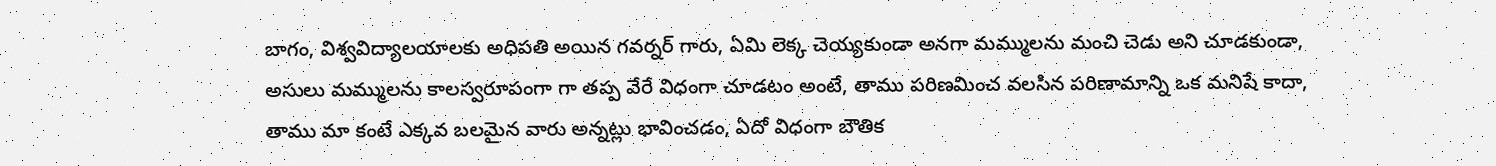బాగం, విశ్వవిద్యాలయాలకు అధిపతి అయిన గవర్నర్ గారు, ఏమి లెక్క చెయ్యకుండా అనగా మమ్ములను మంచి చెడు అని చూడకుండా, అసులు మమ్ములను కాలస్వరూపంగా గా తప్ప వేరే విధంగా చూడటం అంటే, తాము పరిణమించ వలసిన పరిణామాన్ని ఒక మనిషే కాదా, తాము మా కంటే ఎక్కవ బలమైన వారు అన్నట్లు భావించడం, ఏదో విధంగా బౌతిక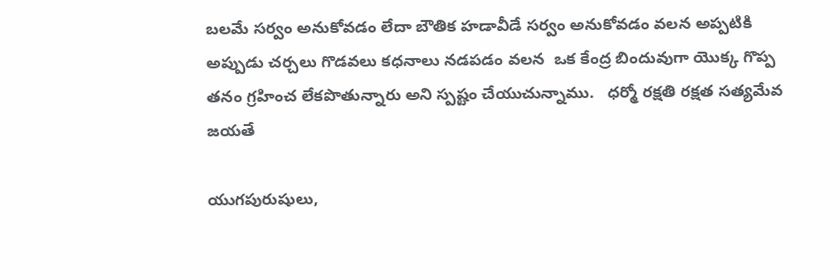బలమే సర్వం అనుకోవడం లేదా బౌతిక హడావీడే సర్వం అనుకోవడం వలన అప్పటికి అప్పుడు చర్చలు గొడవలు కధనాలు నడపడం వలన  ఒక కేంద్ర బిందువుగా యొక్క గొప్ప తనం గ్రహించ లేకపొతున్నారు అని స్పష్టం చేయుచున్నాము.   ధర్మో రక్షతి రక్షత సత్యమేవ జయతే

యుగపురుషులు,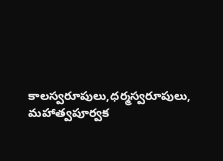కాలస్వరూపులు,ధర్మస్వరూపులు, మహాత్వపూర్వక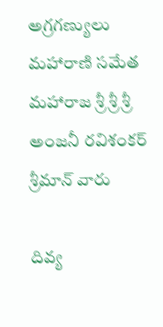అగ్రగణ్యులు మహారాణి సమేత మహారాజ శ్రీ శ్రీ శ్రీ అంజనీ రవిశంకర్ శ్రీమాన్ వారు

దివ్య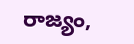రాజ్యం,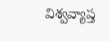విశ్వవ్యాప్త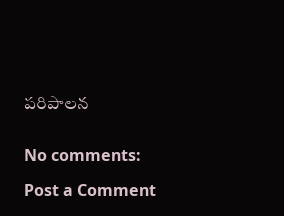పరిపాలన


No comments:

Post a Comment